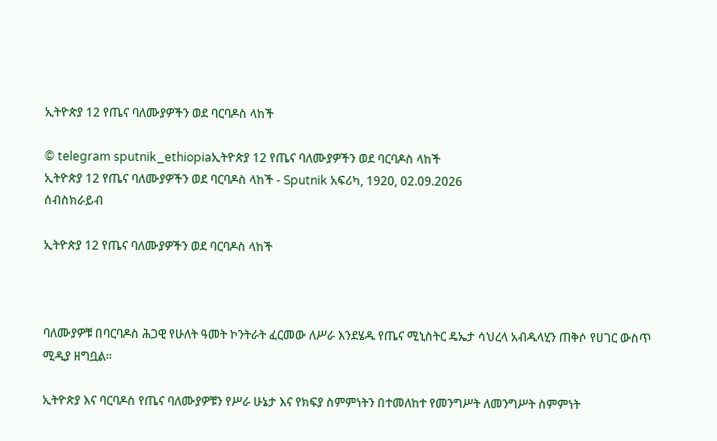ኢትዮጵያ 12 የጤና ባለሙያዎችን ወደ ባርባዶስ ላከች

© telegram sputnik_ethiopiaኢትዮጵያ 12 የጤና ባለሙያዎችን ወደ ባርባዶስ ላከች
ኢትዮጵያ 12 የጤና ባለሙያዎችን ወደ ባርባዶስ ላከች - Sputnik አፍሪካ, 1920, 02.09.2026
ሰብስክራይብ

ኢትዮጵያ 12 የጤና ባለሙያዎችን ወደ ባርባዶስ ላከች



ባለሙያዎቹ በባርባዶስ ሕጋዊ የሁለት ዓመት ኮንትራት ፈርመው ለሥራ እንደሄዱ የጤና ሚኒስትር ዴኤታ ሳህረላ አብዱላሂን ጠቅሶ የሀገር ውስጥ ሚዲያ ዘግቧል።

ኢትዮጵያ እና ባርባዶስ የጤና ባለሙያዎቹን የሥራ ሁኔታ እና የክፍያ ስምምነትን በተመለከተ የመንግሥት ለመንግሥት ስምምነት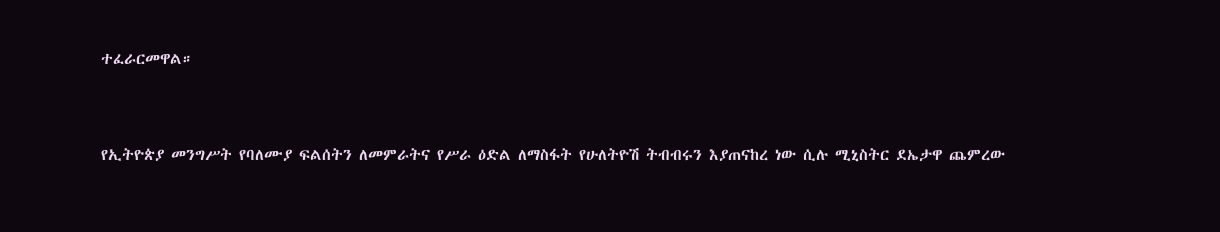ተፈራርመዋል።



የኢትዮጵያ መንግሥት የባለሙያ ፍልሰትን ለመምራትና የሥራ ዕድል ለማስፋት የሁለትዮሽ ትብብሩን እያጠናከረ ነው ሲሉ ሚኒስትር ደኤታዋ ጨምረው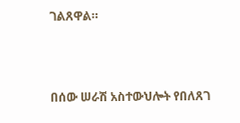ገልጸዋል።



በሰው ሠራሽ አስተውህሎት የበለጸገ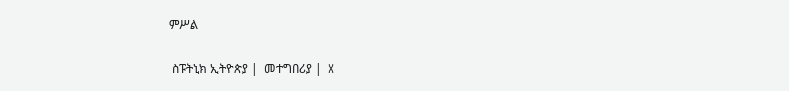ምሥል

 ስፑትኒክ ኢትዮጵያ |  መተግበሪያ |  X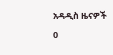አዳዲስ ዜናዎች
0